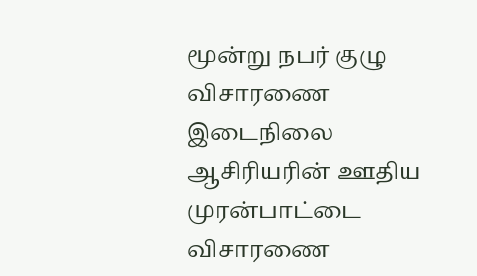மூன்று நபர் குழு விசாரணை இடைநிலை ஆசிரியரின் ஊதிய முரன்பாட்டை விசாரணை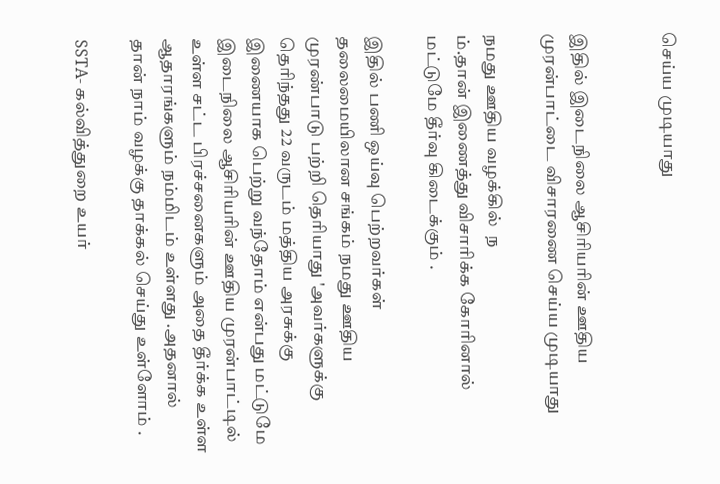செய்ய முடியாது


இதில் இடைநிலை ஆசிரியரின் ஊதிய முரன்பாட்டை விசாரணை செய்ய முடியாது

நமது ஊதிய வழக்கில்  ந
ம்.தான் இணைத்து விசாரிக்க கோரினால் மட்டுமே தீர்வு கிடைக்கும் .

இதில் பணி ஒய்வு பெற்றவர்கள் தலைமையிலான சங்கம் நமது ஊதிய முரண்பாடு பற்றி தெரியாது 'அவர்களுக்கு தெரிந்தது 22 வருடம் மத்திய அரசுக்கு இணையாக பெற்று வந்தோம் என்பது மட்டுமே
இடைநிலை ஆசிரியரின் ஊதிய முரன்பாட்டில் உள்ள சட்ட பிரச்சனைகளும் அதை தீர்க்க உள்ள ஆதாரங்களும் நம்மிடம் உள்ளது .அதனால் தான் நாம் வழக்கு தாக்கல் செய்து உள்ளோம் .

SSTA- கல்வித்துறை உயர்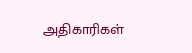அதிகாரிகள்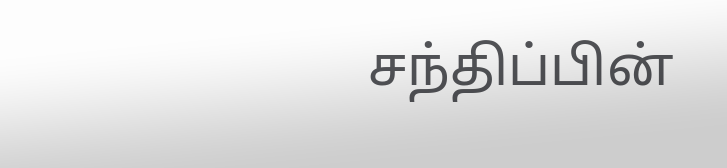சந்திப்பின்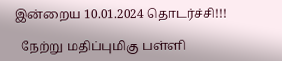இன்றைய 10.01.2024 தொடர்ச்சி!!!

  நேற்று மதிப்புமிகு பள்ளி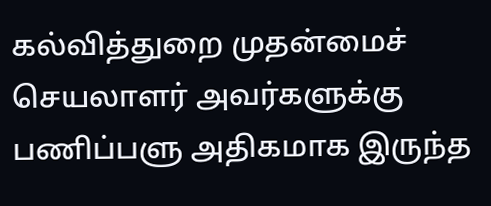கல்வித்துறை முதன்மைச் செயலாளர் அவர்களுக்கு பணிப்பளு அதிகமாக இருந்த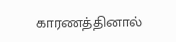காரணத்தினால்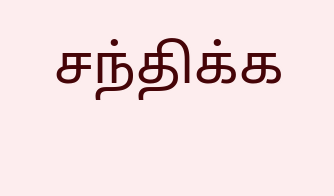சந்திக்க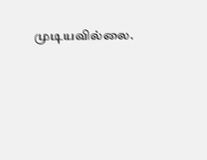முடியவில்லை.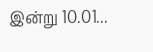இன்று 10.01...